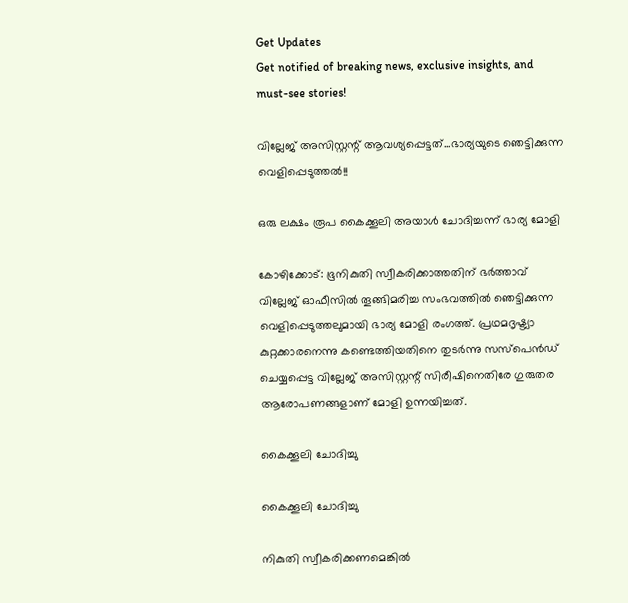Get Updates
Get notified of breaking news, exclusive insights, and must-see stories!

വില്ലേജ് അസിസ്റ്റന്റ് ആവശ്യപ്പെട്ടത്...ഭാര്യയുടെ ഞെട്ടിക്കുന്ന വെളിപ്പെടുത്തല്‍!!

ഒരു ലക്ഷം രൂപ കൈക്കൂലി അയാള്‍ ചോദിച്ചന്ന് ഭാര്യ മോളി

കോഴിക്കോട്: ഭൂനികുതി സ്വീകരിക്കാത്തതിന് ഭര്‍ത്താവ് വില്ലേജ് ഓഫീസില്‍ തൂങ്ങിമരിച്ച സംഭവത്തില്‍ ഞെട്ടിക്കുന്ന വെളിപ്പെടുത്തലുമായി ഭാര്യ മോളി രംഗത്ത്. പ്രഥമദൃഷ്ട്യാ കുറ്റക്കാരനെന്നു കണ്ടെത്തിയതിനെ തുടര്‍ന്നു സസ്‌പെന്‍ഡ് ചെയ്യപ്പെട്ട വില്ലേജ് അസിസ്റ്റന്റ് സിരീഷിനെതിരേ ഗുരുതര ആരോപണങ്ങളാണ് മോളി ഉന്നയിച്ചത്.

കൈക്കൂലി ചോദിച്ചു

കൈക്കൂലി ചോദിച്ചു

നികുതി സ്വീകരിക്കണമെങ്കില്‍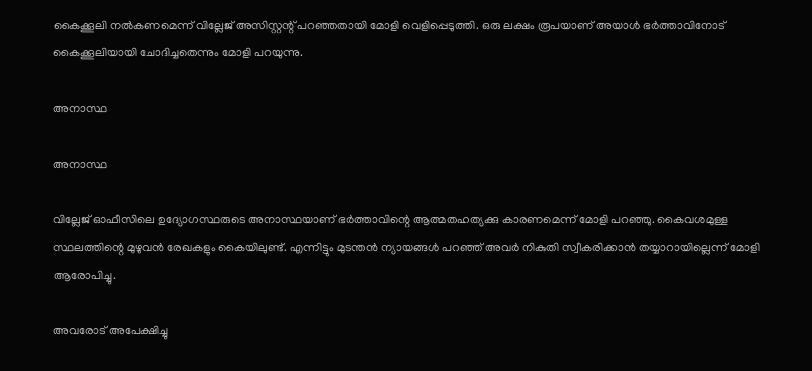കൈക്കൂലി നല്‍കണമെന്ന് വില്ലേജ് അസിസ്റ്റന്റ് പറഞ്ഞതായി മോളി വെളിപ്പെടുത്തി. ഒരു ലക്ഷം രൂപയാണ് അയാള്‍ ഭര്‍ത്താവിനോട് കൈക്കൂലിയായി ചോദിച്ചതെന്നും മോളി പറയുന്നു.

അനാസ്ഥ

അനാസ്ഥ

വില്ലേജ് ഓഫീസിലെ ഉദ്യോഗസ്ഥരുടെ അനാസ്ഥയാണ് ഭര്‍ത്താവിന്റെ ആത്മതഹത്യക്കു കാരണമെന്ന് മോളി പറഞ്ഞു. കൈവശമുള്ള സ്ഥലത്തിന്റെ മുഴുവന്‍ രേഖകളും കൈയിലുണ്ട്. എന്നിട്ടും മുടന്തന്‍ ന്യായങ്ങള്‍ പറഞ്ഞ് അവര്‍ നികുതി സ്വീകരിക്കാന്‍ തയ്യാറായില്ലെന്ന് മോളി ആരോപിച്ചു.

അവരോട് അപേക്ഷിച്ചു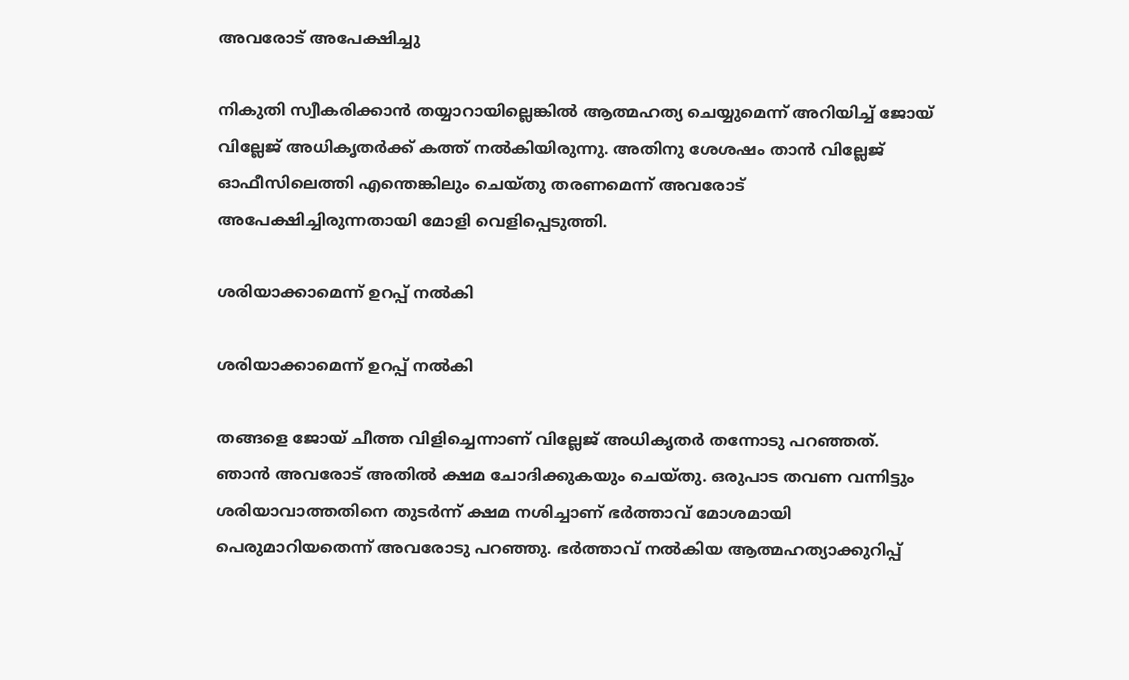അവരോട് അപേക്ഷിച്ചു

നികുതി സ്വീകരിക്കാന്‍ തയ്യാറായില്ലെങ്കില്‍ ആത്മഹത്യ ചെയ്യുമെന്ന് അറിയിച്ച് ജോയ് വില്ലേജ് അധികൃതര്‍ക്ക് കത്ത് നല്‍കിയിരുന്നു. അതിനു ശേശഷം താന്‍ വില്ലേജ് ഓഫീസിലെത്തി എന്തെങ്കിലും ചെയ്തു തരണമെന്ന് അവരോട് അപേക്ഷിച്ചിരുന്നതായി മോളി വെളിപ്പെടുത്തി.

ശരിയാക്കാമെന്ന് ഉറപ്പ് നല്‍കി

ശരിയാക്കാമെന്ന് ഉറപ്പ് നല്‍കി

തങ്ങളെ ജോയ് ചീത്ത വിളിച്ചെന്നാണ് വില്ലേജ് അധികൃതര്‍ തന്നോടു പറഞ്ഞത്. ഞാന്‍ അവരോട് അതില്‍ ക്ഷമ ചോദിക്കുകയും ചെയ്തു. ഒരുപാട തവണ വന്നിട്ടും ശരിയാവാത്തതിനെ തുടര്‍ന്ന് ക്ഷമ നശിച്ചാണ് ഭര്‍ത്താവ് മോശമായി പെരുമാറിയതെന്ന് അവരോടു പറഞ്ഞു. ഭര്‍ത്താവ് നല്‍കിയ ആത്മഹത്യാക്കുറിപ്പ്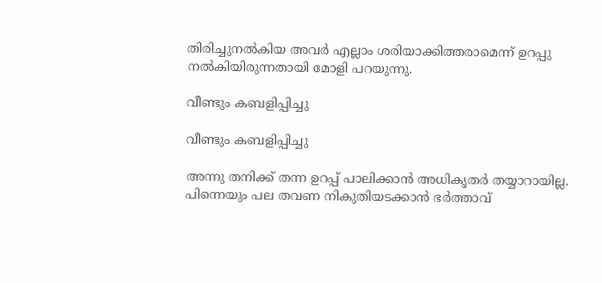തിരിച്ചുനല്‍കിയ അവര്‍ എല്ലാം ശരിയാക്കിത്തരാമെന്ന് ഉറപ്പു നല്‍കിയിരുന്നതായി മോളി പറയുന്നു.

വീണ്ടും കബളിപ്പിച്ചു

വീണ്ടും കബളിപ്പിച്ചു

അന്നു തനിക്ക് തന്ന ഉറപ്പ് പാലിക്കാന്‍ അധികൃതര്‍ തയ്യാറായില്ല. പിന്നെയും പല തവണ നികുതിയടക്കാന്‍ ഭര്‍ത്താവ്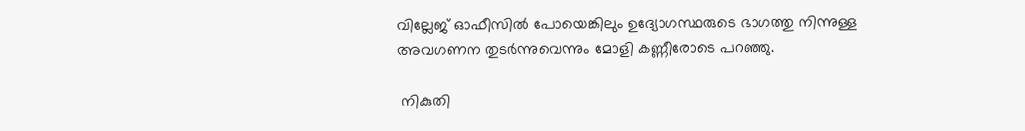വില്ലേജ് ഓഫീസില്‍ പോയെങ്കിലും ഉദ്യോഗസ്ഥരുടെ ഭാഗത്തു നിന്നുള്ള അവഗണന തുടര്‍ന്നുവെന്നും മോളി കണ്ണീരോടെ പറഞ്ഞു.

 നികുതി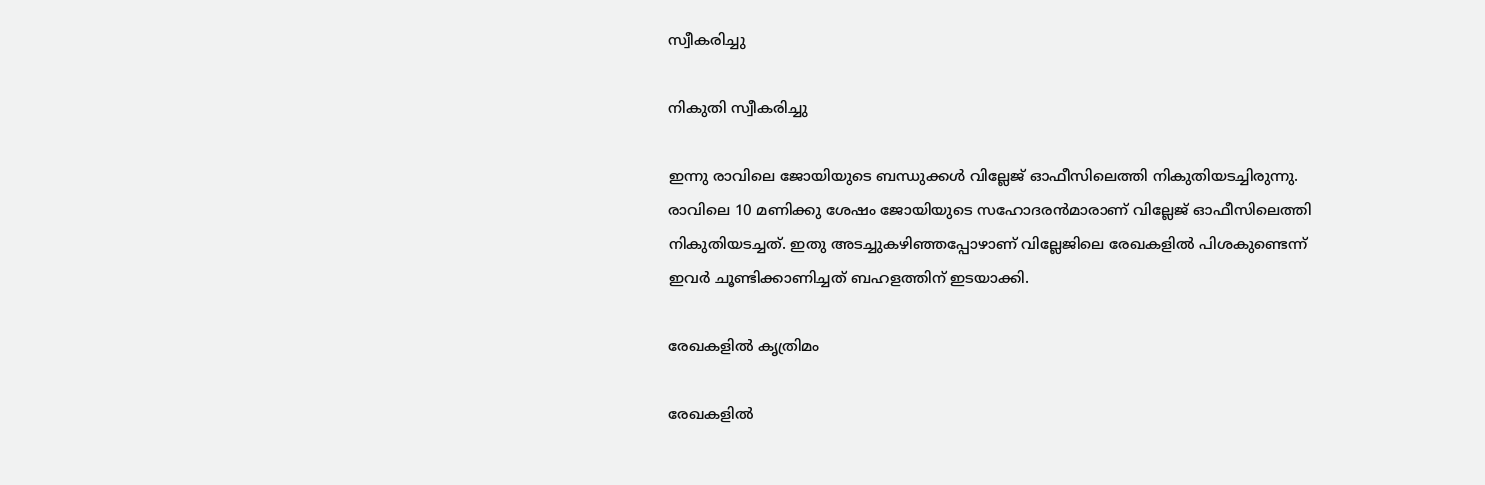സ്വീകരിച്ചു

നികുതി സ്വീകരിച്ചു

ഇന്നു രാവിലെ ജോയിയുടെ ബന്ധുക്കള്‍ വില്ലേജ് ഓഫീസിലെത്തി നികുതിയടച്ചിരുന്നു. രാവിലെ 10 മണിക്കു ശേഷം ജോയിയുടെ സഹോദരന്‍മാരാണ് വില്ലേജ് ഓഫീസിലെത്തി നികുതിയടച്ചത്. ഇതു അടച്ചുകഴിഞ്ഞപ്പോഴാണ് വില്ലേജിലെ രേഖകളില്‍ പിശകുണ്ടെന്ന് ഇവര്‍ ചൂണ്ടിക്കാണിച്ചത് ബഹളത്തിന് ഇടയാക്കി.

രേഖകളില്‍ കൃത്രിമം

രേഖകളില്‍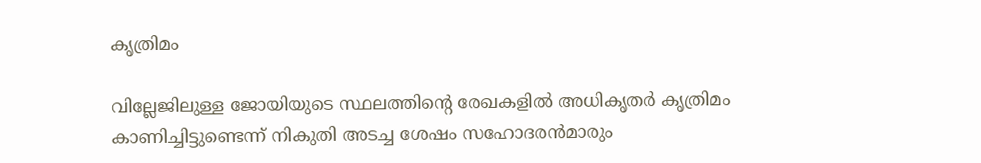കൃത്രിമം

വില്ലേജിലുള്ള ജോയിയുടെ സ്ഥലത്തിന്‍റെ രേഖകളില്‍ അധികൃതര്‍ കൃത്രിമം കാണിച്ചിട്ടുണ്ടെന്ന് നികുതി അടച്ച ശേഷം സഹോദരന്‍മാരും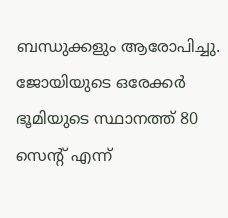ബന്ധുക്കളും ആരോപിച്ചു. ജോയിയുടെ ഒരേക്കര്‍ ഭൂമിയുടെ സ്ഥാനത്ത് 80 സെന്റ് എന്ന്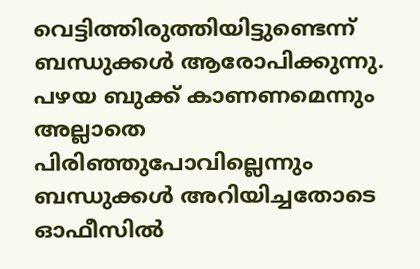വെട്ടിത്തിരുത്തിയിട്ടുണ്ടെന്ന് ബന്ധുക്കള്‍ ആരോപിക്കുന്നു. പഴയ ബുക്ക് കാണണമെന്നും അല്ലാതെ പിരിഞ്ഞുപോവില്ലെന്നും ബന്ധുക്കള്‍ അറിയിച്ചതോടെ ഓഫീസില്‍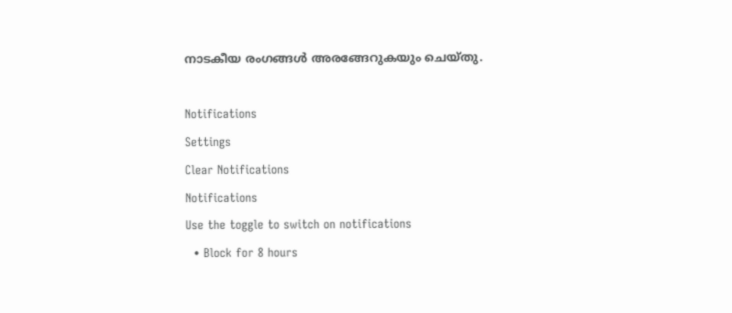നാടകീയ രംഗങ്ങള്‍ അരങ്ങേറുകയും ചെയ്തു.

Notifications
Settings
Clear Notifications
Notifications
Use the toggle to switch on notifications
  • Block for 8 hours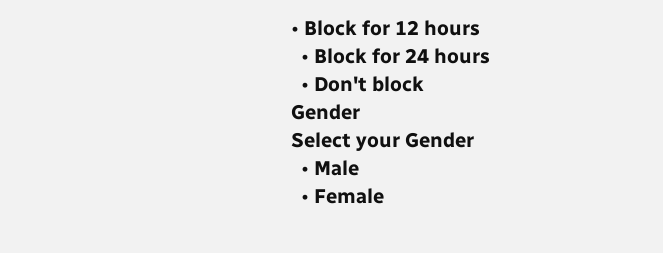• Block for 12 hours
  • Block for 24 hours
  • Don't block
Gender
Select your Gender
  • Male
  • Female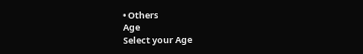• Others
Age
Select your Age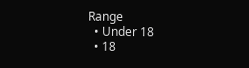Range
  • Under 18
  • 18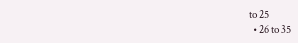to 25
  • 26 to 35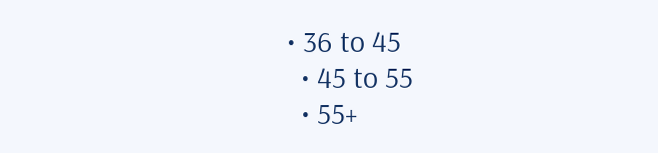• 36 to 45
  • 45 to 55
  • 55+